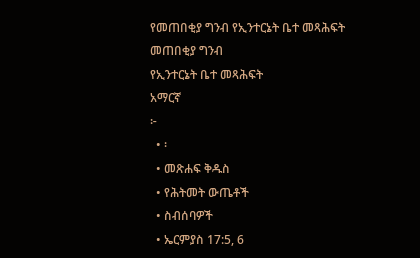የመጠበቂያ ግንብ የኢንተርኔት ቤተ መጻሕፍት
መጠበቂያ ግንብ
የኢንተርኔት ቤተ መጻሕፍት
አማርኛ
፦
  • ፡
  • መጽሐፍ ቅዱስ
  • የሕትመት ውጤቶች
  • ስብሰባዎች
  • ኤርምያስ 17:5, 6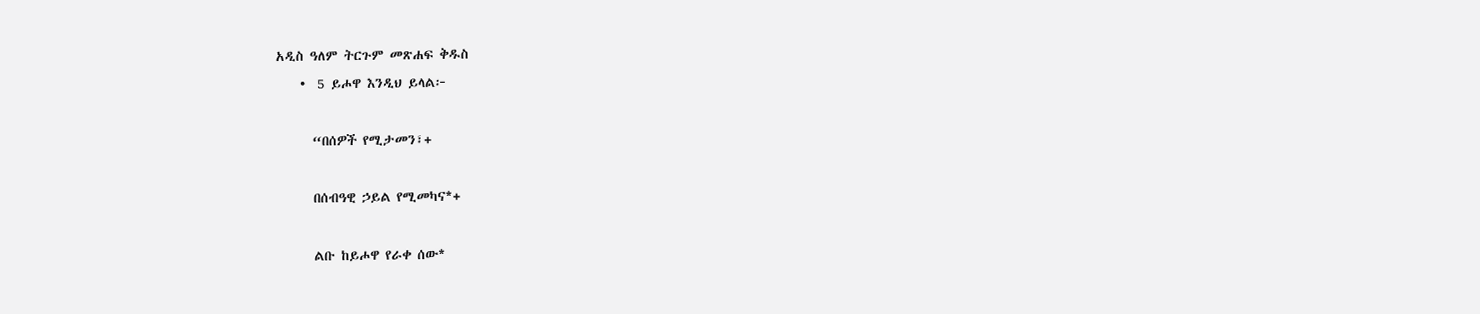አዲስ ዓለም ትርጉም መጽሐፍ ቅዱስ
    •  5 ይሖዋ እንዲህ ይላል፦

      “በሰዎች የሚታመን፣+

      በሰብዓዊ ኃይል የሚመካና*+

      ልቡ ከይሖዋ የራቀ ሰው*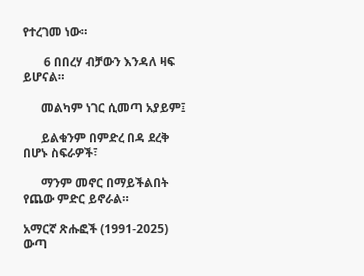የተረገመ ነው።

       6 በበረሃ ብቻውን እንዳለ ዛፍ ይሆናል።

      መልካም ነገር ሲመጣ አያይም፤

      ይልቁንም በምድረ በዳ ደረቅ በሆኑ ስፍራዎች፣

      ማንም መኖር በማይችልበት የጨው ምድር ይኖራል።

አማርኛ ጽሑፎች (1991-2025)
ውጣ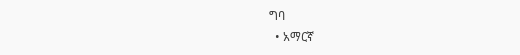ግባ
  • አማርኛ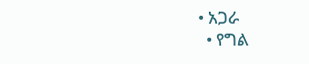• አጋራ
  • የግል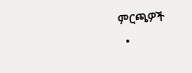ምርጫዎች
  •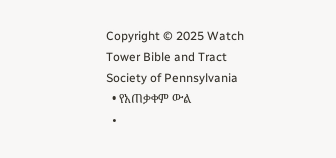Copyright © 2025 Watch Tower Bible and Tract Society of Pennsylvania
  • የአጠቃቀም ውል
  •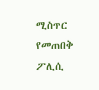ሚስጥር የመጠበቅ ፖሊሲ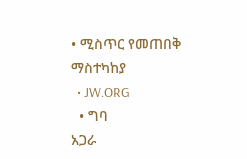• ሚስጥር የመጠበቅ ማስተካከያ
  • JW.ORG
  • ግባ
አጋራ